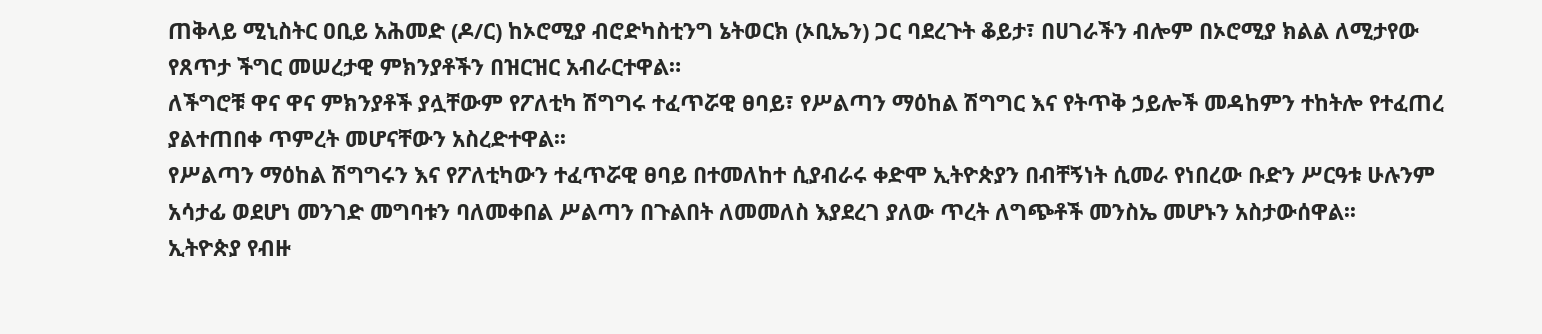ጠቅላይ ሚኒስትር ዐቢይ አሕመድ (ዶ/ር) ከኦሮሚያ ብሮድካስቲንግ ኔትወርክ (ኦቢኤን) ጋር ባደረጉት ቆይታ፣ በሀገራችን ብሎም በኦሮሚያ ክልል ለሚታየው የጸጥታ ችግር መሠረታዊ ምክንያቶችን በዝርዝር አብራርተዋል።
ለችግሮቹ ዋና ዋና ምክንያቶች ያሏቸውም የፖለቲካ ሽግግሩ ተፈጥሯዊ ፀባይ፣ የሥልጣን ማዕከል ሽግግር እና የትጥቅ ኃይሎች መዳከምን ተከትሎ የተፈጠረ ያልተጠበቀ ጥምረት መሆናቸውን አስረድተዋል፡፡
የሥልጣን ማዕከል ሽግግሩን እና የፖለቲካውን ተፈጥሯዊ ፀባይ በተመለከተ ሲያብራሩ ቀድሞ ኢትዮጵያን በብቸኝነት ሲመራ የነበረው ቡድን ሥርዓቱ ሁሉንም አሳታፊ ወደሆነ መንገድ መግባቱን ባለመቀበል ሥልጣን በጉልበት ለመመለስ እያደረገ ያለው ጥረት ለግጭቶች መንስኤ መሆኑን አስታውሰዋል፡፡
ኢትዮጵያ የብዙ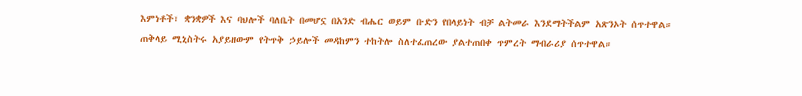እምነቶች፣ ቋንቋዎች እና ባህሎች ባለቤት በመሆኗ በአንድ ብሔር ወይም ቡድን የበላይነት ብቻ ልትመራ እንደማትችልም አጽንኦት ሰጥተዋል።
ጠቅላይ ሚኒስትሩ አያይዘውም የትጥቅ ኃይሎች መዳከምን ተከትሎ ስለተፈጠረው ያልተጠበቀ ጥምረት ማብራሪያ ሰጥተዋል።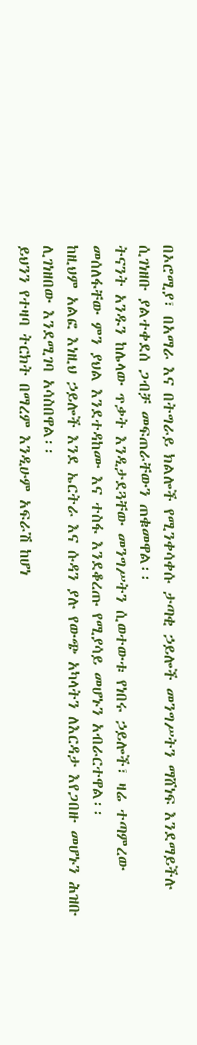በኦሮሚያ፣ በአማራ እና በትግራይ ክልሎች የሚንቀሳቀሱ ታጣቂ ኃይሎች መንግሥትን ማሸነፍ እንደማይችሉ ሲገነዘቡ ያልተቀደሰ ጋብቻ መፍጠራቸውን ጠቁመዋል፡፡
ትናንት አንዱን ከሌላው ጥቃት እንዲታደጓቸው መንግሥትን ሲወተውቱ የነበሩ ኃይሎች፣ ዛሬ ተጣምረው መሰለፋቸው ምን ያህል እንደተዳከሙ እና ተስፋ እንደቆረጡ የሚያሳይ መሆኑን አብራርተዋል፡፡
ከዚህም አልፎ እነዚህ ኃይሎች እንደ ኤርትራ እና ሱዳን ያሉ የውጭ አካላትን ለእርዳታ እየጋበዙ መሆኑን ሕዝቡ ሊገነዘበው እንደሚገባ አሳስበዋል፡፡
ይህንን የተዛባ ትርክት በማረም እንዲሁም አፍራሽ ከሆነ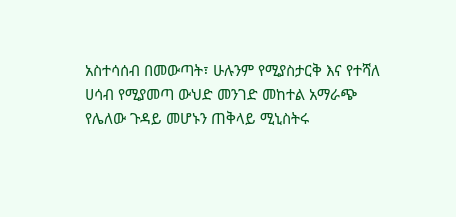አስተሳሰብ በመውጣት፣ ሁሉንም የሚያስታርቅ እና የተሻለ ሀሳብ የሚያመጣ ውህድ መንገድ መከተል አማራጭ የሌለው ጉዳይ መሆኑን ጠቅላይ ሚኒስትሩ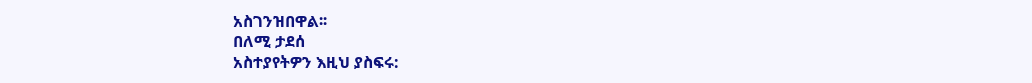አስገንዝበዋል፡፡
በለሚ ታደሰ
አስተያየትዎን እዚህ ያስፍሩ: